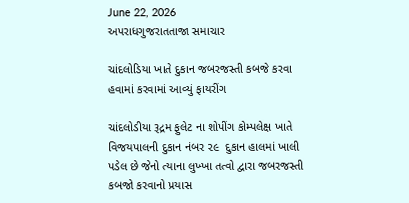June 22, 2026
અપરાધગુજરાતતાજા સમાચાર

ચાંદલોડિયા ખાતે દુકાન જબરજસ્તી કબજે કરવા હવામાં કરવામાં આવ્યું ફાયરીંગ

ચાંદલોડીયા રૂદ્રમ ફુલેટ ના શોપીંગ કોમ્પલેક્ષ ખાતે વિજયપાલની દુકાન નંબર ૨૯  દુકાન હાલમાં ખાલી પડેલ છે જેનો ત્યાના લુખ્ખા તત્વો દ્વારા જબરજસ્તી કબજો કરવાનો પ્રયાસ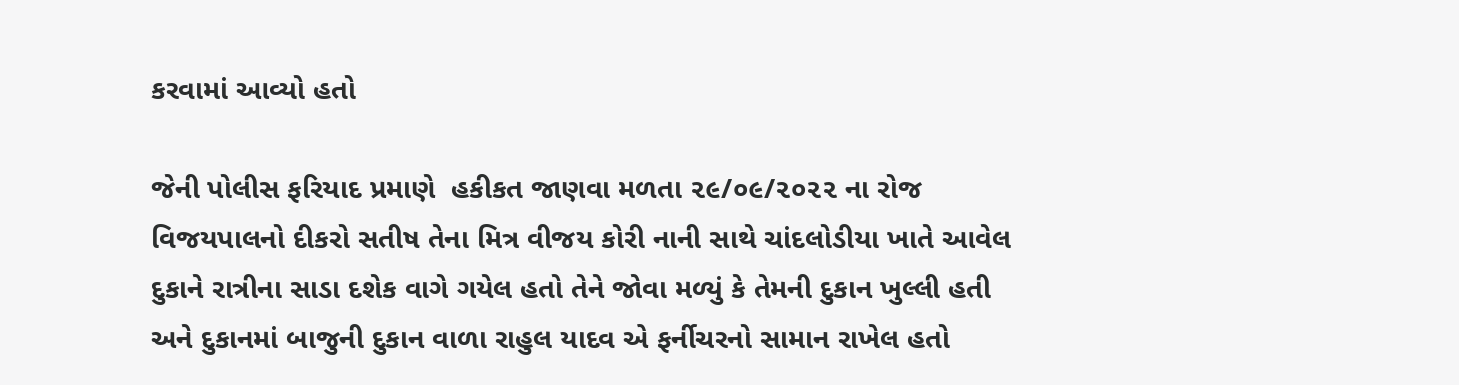કરવામાં આવ્યો હતો

જેની પોલીસ ફરિયાદ પ્રમાણે  હકીકત જાણવા મળતા ૨૯/૦૯/૨૦૨૨ ના રોજ વિજયપાલનો દીકરો સતીષ તેના મિત્ર વીજય કોરી નાની સાથે ચાંદલોડીયા ખાતે આવેલ દુકાને રાત્રીના સાડા દશેક વાગે ગયેલ હતો તેને જોવા મળ્યું કે તેમની દુકાન ખુલ્લી હતી અને દુકાનમાં બાજુની દુકાન વાળા રાહુલ યાદવ એ ફર્નીચરનો સામાન રાખેલ હતો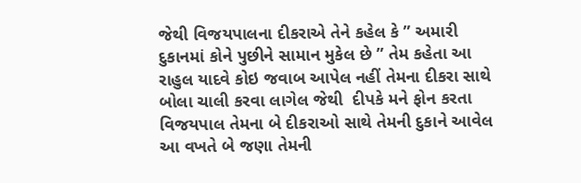જેથી વિજયપાલના દીકરાએ તેને કહેલ કે ” અમારી દુકાનમાં કોને પુછીને સામાન મુકેલ છે ” તેમ કહેતા આ રાહુલ યાદવે કોઇ જવાબ આપેલ નહીં તેમના દીકરા સાથે બોલા ચાલી કરવા લાગેલ જેથી  દીપકે મને ફોન કરતા વિજયપાલ તેમના બે દીકરાઓ સાથે તેમની દુકાને આવેલ આ વખતે બે જણા તેમની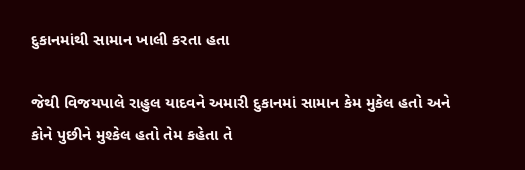દુકાનમાંથી સામાન ખાલી કરતા હતા

જેથી વિજયપાલે રાહુલ યાદવને અમારી દુકાનમાં સામાન કેમ મુકેલ હતો અને કોને પુછીને મુશ્કેલ હતો તેમ કહેતા તે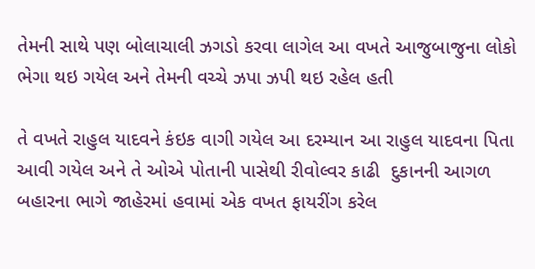તેમની સાથે પણ બોલાચાલી ઝગડો કરવા લાગેલ આ વખતે આજુબાજુના લોકો ભેગા થઇ ગયેલ અને તેમની વચ્ચે ઝપા ઝપી થઇ રહેલ હતી

તે વખતે રાહુલ યાદવને કંઇક વાગી ગયેલ આ દરમ્યાન આ રાહુલ યાદવના પિતા આવી ગયેલ અને તે ઓએ પોતાની પાસેથી રીવોલ્વર કાઢી  દુકાનની આગળ બહારના ભાગે જાહેરમાં હવામાં એક વખત ફાયરીંગ કરેલ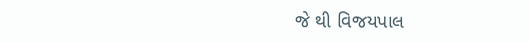જે થી વિજયપાલ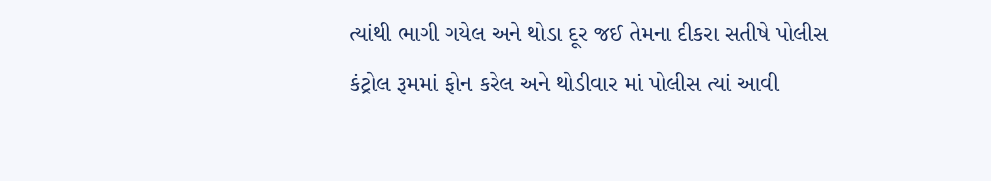ત્યાંથી ભાગી ગયેલ અને થોડા દૂર જઈ તેમના દીકરા સતીષે પોલીસ કંટ્રોલ રૂમમાં ફોન કરેલ અને થોડીવાર માં પોલીસ ત્યાં આવી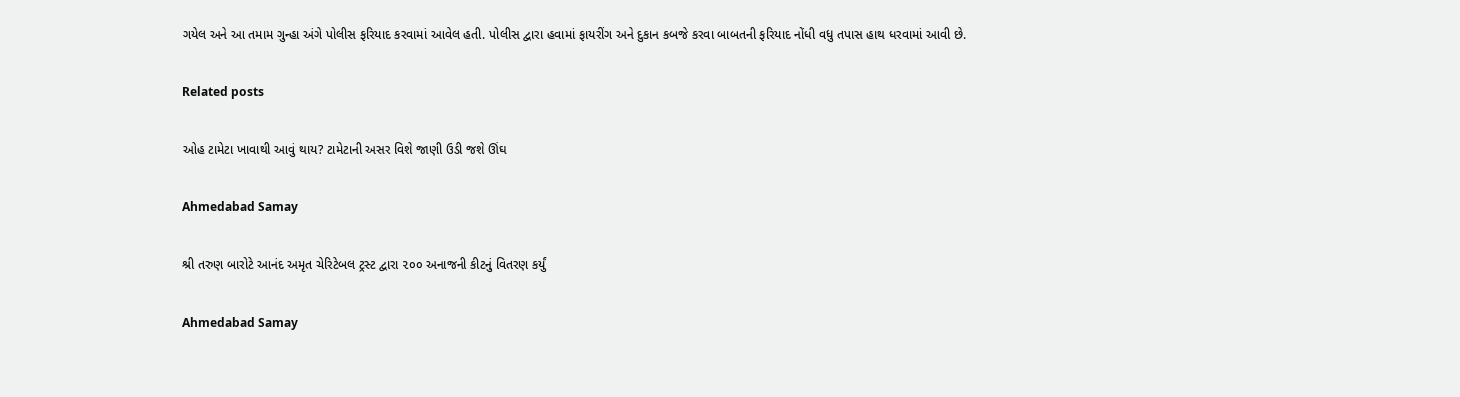ગયેલ અને આ તમામ ગુન્હા અંગે પોલીસ ફરિયાદ કરવામાં આવેલ હતી. પોલીસ દ્વારા હવામાં ફાયરીંગ અને દુકાન કબજે કરવા બાબતની ફરિયાદ નોંધી વધુ તપાસ હાથ ધરવામાં આવી છે.

Related posts

ઓહ ટામેટા ખાવાથી આવું થાય? ટામેટાની અસર વિશે જાણી ઉડી જશે ઊંઘ

Ahmedabad Samay

શ્રી તરુણ બારોટે આનંદ અમૃત ચેરિટેબલ ટ્રસ્ટ દ્વારા ૨૦૦ અનાજની કીટનું વિતરણ કર્યું

Ahmedabad Samay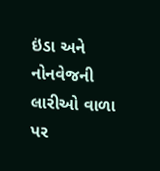ઇંડા અને નોનવેજની લારીઓ વાળા પર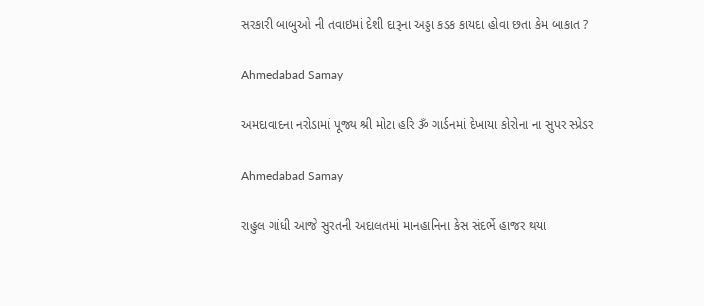સરકારી બાબુઓ ની તવાઇમાં દેશી દારૂના અડ્ડા કડક કાયદા હોવા છતા કેમ બાકાત ?

Ahmedabad Samay

અમદાવાદના નરોડામાં પૂજ્ય શ્રી મોટા હરિ ૐ ગાર્ડનમાં દેખાયા કોરોના ના સુપર સ્પ્રેડર

Ahmedabad Samay

રાહુલ ગાંધી આજે સુરતની અદાલતમાં માનહાનિના કેસ સંદર્ભે હાજર થયા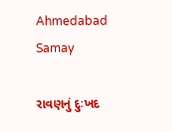Ahmedabad Samay

રાવણનું દુઃખદ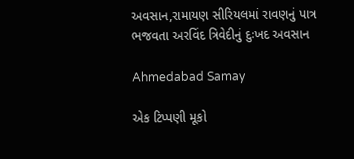અવસાન,રામાયણ સીરિયલમાં રાવણનું પાત્ર ભજવતા અરવિંદ ત્રિવેદીનું દુઃખદ અવસાન

Ahmedabad Samay

એક ટિપ્પણી મૂકો